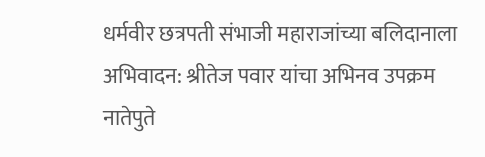धर्मवीर छत्रपती संभाजी महाराजांच्या बलिदानाला अभिवादन: श्रीतेज पवार यांचा अभिनव उपक्रम
नातेपुते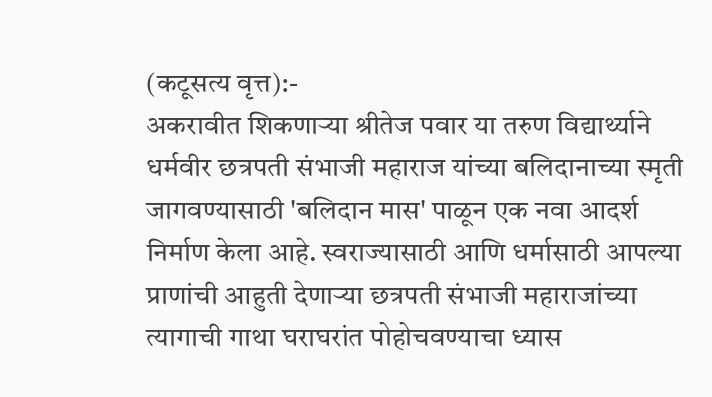(कटूसत्य वृत्त):-
अकरावीत शिकणाऱ्या श्रीतेज पवार या तरुण विद्यार्थ्याने धर्मवीर छत्रपती संभाजी महाराज यांच्या बलिदानाच्या स्मृती जागवण्यासाठी 'बलिदान मास' पाळून एक नवा आदर्श निर्माण केला आहे. स्वराज्यासाठी आणि धर्मासाठी आपल्या प्राणांची आहुती देणाऱ्या छत्रपती संभाजी महाराजांच्या त्यागाची गाथा घराघरांत पोहोचवण्याचा ध्यास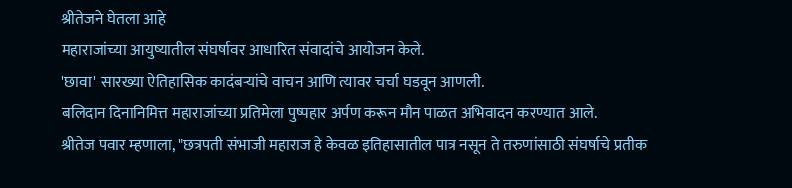श्रीतेजने घेतला आहे
महाराजांच्या आयुष्यातील संघर्षावर आधारित संवादांचे आयोजन केले.
'छावा' सारख्या ऐतिहासिक कादंबऱ्यांचे वाचन आणि त्यावर चर्चा घडवून आणली.
बलिदान दिनानिमित्त महाराजांच्या प्रतिमेला पुष्पहार अर्पण करून मौन पाळत अभिवादन करण्यात आले.
श्रीतेज पवार म्हणाला, "छत्रपती संभाजी महाराज हे केवळ इतिहासातील पात्र नसून ते तरुणांसाठी संघर्षाचे प्रतीक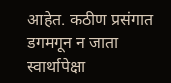आहेत. कठीण प्रसंगात डगमगून न जाता स्वार्थापेक्षा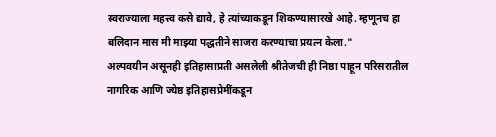स्वराज्याला महत्त्व कसे द्यावे, हे त्यांच्याकडून शिकण्यासारखे आहे. म्हणूनच हा बलिदान मास मी माझ्या पद्धतीने साजरा करण्याचा प्रयत्न केला."
अल्पवयीन असूनही इतिहासाप्रती असलेली श्रीतेजची ही निष्ठा पाहून परिसरातील नागरिक आणि ज्येष्ठ इतिहासप्रेमींकडून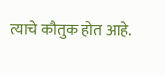त्याचे कौतुक होत आहे.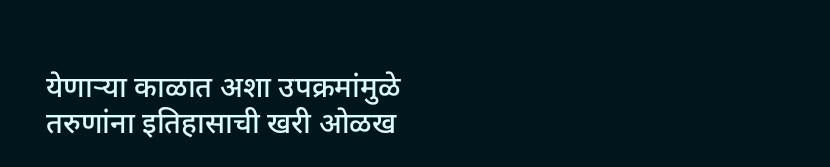येणाऱ्या काळात अशा उपक्रमांमुळे तरुणांना इतिहासाची खरी ओळख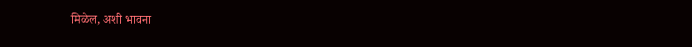मिळेल, अशी भावना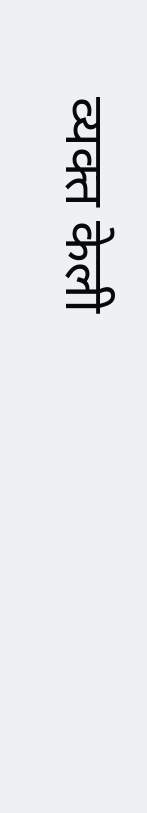व्यक्त केली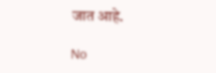जात आहे.

No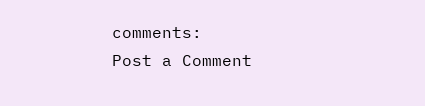comments:
Post a Comment